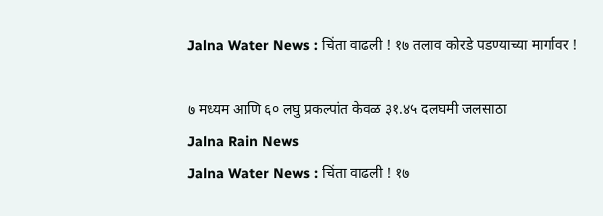Jalna Water News : चिंता वाढली ! १७ तलाव कोरडे पडण्याच्या मार्गावर !

७ मध्यम आणि ६० लघु प्रकल्पांत केवळ ३१.४५ दलघमी जलसाठा
Jalna Rain News
Jalna Water News : चिंता वाढली ! १७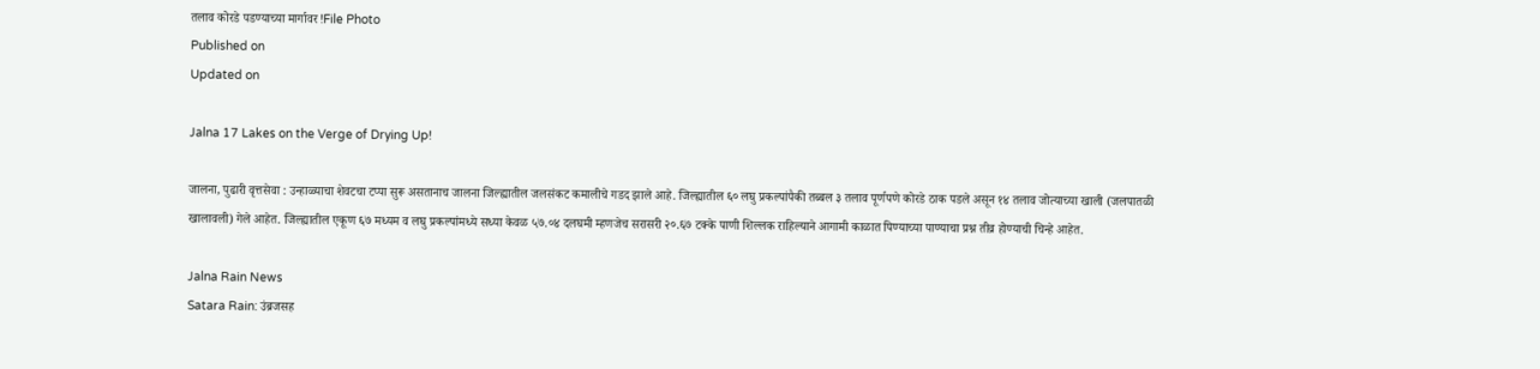तलाव कोरडे पडण्याच्या मार्गावर !File Photo
Published on
Updated on

Jalna 17 Lakes on the Verge of Drying Up!

जालना, पुढारी वृत्तसेवा : उन्हाळ्याचा शेवटचा टप्पा सुरू असतानाच जालना जिल्ह्यातील जलसंकट कमालीचे गडद झाले आहे. जिल्ह्यातील ६० लघु प्रकल्पांपैकी तब्बल ३ तलाव पूर्णपणे कोरडे ठाक पडले असून १४ तलाव जोत्याच्या खाली (जलपातळी खालावली) गेले आहेत. जिल्ह्यातील एकूण ६७ मध्यम व लघु प्रकल्पांमध्ये सध्या केवळ ५७.०४ दलघमी म्हणजेच सरासरी २०.६७ टक्के पाणी शिल्लक राहिल्याने आगामी काळात पिण्याच्या पाण्याचा प्रश्न तीव्र होण्याची चिन्हे आहेत.

Jalna Rain News
Satara Rain: उंब्रजसह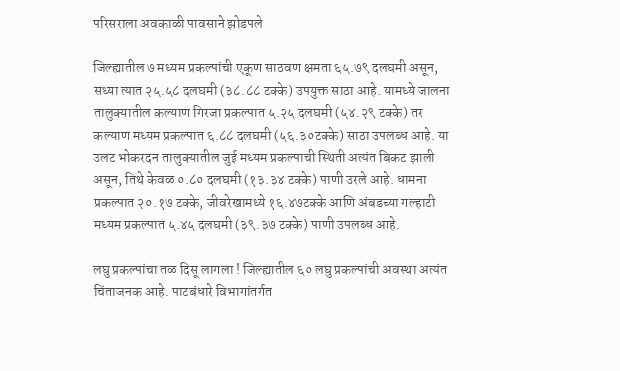परिसराला अवकाळी पावसाने झोडपले

जिल्ह्यातील ७ मध्यम प्रकल्पांची एकूण साठवण क्षमता ६५.७९ दलघमी असून, सध्या त्यात २५.५८ दलघमी (३८.८८ टक्के) उपयुक्त साठा आहे. यामध्ये जालना तालुक्यातील कल्याण गिरजा प्रकल्पात ५.२५ दलघमी (५४.२९ टक्के) तर कल्याण मध्यम प्रकल्पात ६.८८ दलघमी (५६.३०टक्के) साठा उपलब्ध आहे. या उलट भोकरदन तालुक्यातील जुई मध्यम प्रकल्पाची स्थिती अत्यंत बिकट झाली असून, तिथे केवळ ०.८० दलघमी (१३.३४ टक्के) पाणी उरले आहे. धामना प्रकल्पात २०.१७ टक्के, जीवरेखामध्ये १६.४७टक्के आणि अंबडच्या गल्हाटी मध्यम प्रकल्पात ५.४५ दलघमी (३९.३७ टक्के) पाणी उपलब्ध आहे.

लघु प्रकल्पांचा तळ दिसू लागला ! जिल्ह्यातील ६० लघु प्रकल्पांची अवस्था अत्यंत चिंताजनक आहे. पाटबंधारे विभागांतर्गत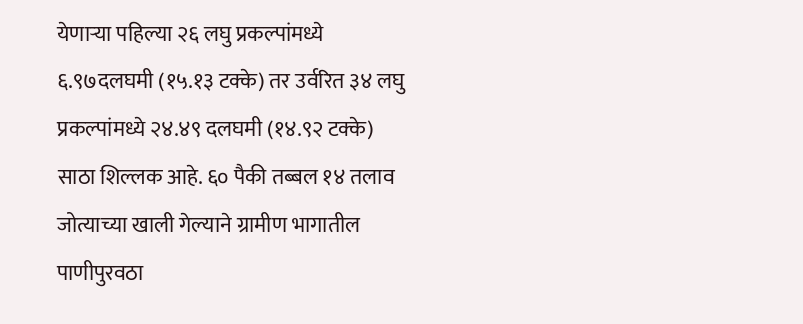येणाऱ्या पहिल्या २६ लघु प्रकल्पांमध्ये ६.९७दलघमी (१५.१३ टक्के) तर उर्वरित ३४ लघु प्रकल्पांमध्ये २४.४९ दलघमी (१४.९२ टक्के) साठा शिल्लक आहे. ६० पैकी तब्बल १४ तलाव जोत्याच्या खाली गेल्याने ग्रामीण भागातील पाणीपुरवठा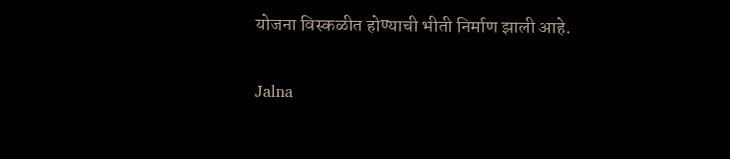योजना विस्कळीत होण्याची भीती निर्माण झाली आहे.

Jalna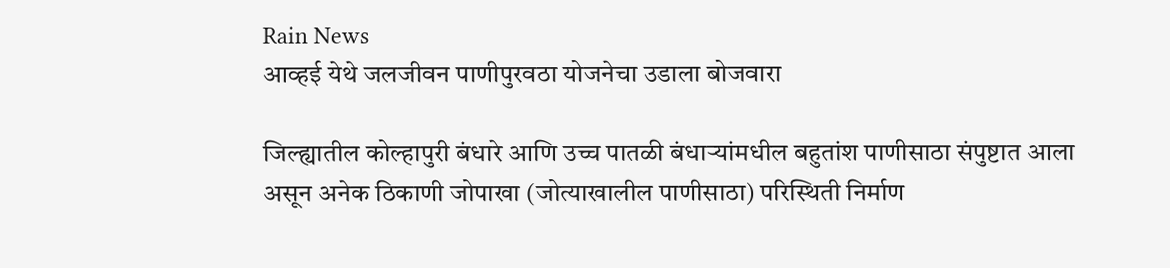Rain News
आव्हई येथे जलजीवन पाणीपुरवठा योजनेचा उडाला बोजवारा

जिल्ह्यातील कोल्हापुरी बंधारे आणि उच्च पातळी बंधाऱ्यांमधील बहुतांश पाणीसाठा संपुष्टात आला असून अनेक ठिकाणी जोपाखा (जोत्याखालील पाणीसाठा) परिस्थिती निर्माण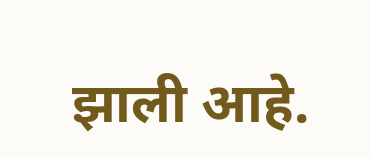झाली आहे.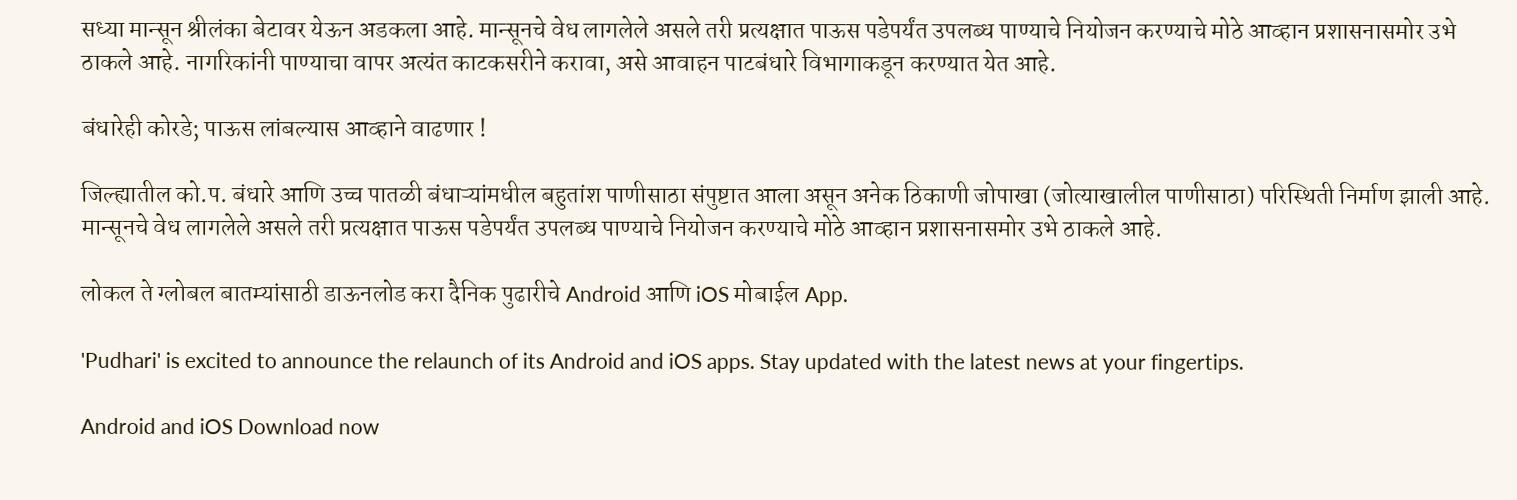सध्या मान्सून श्रीलंका बेटावर येऊन अडकला आहे. मान्सूनचे वेध लागलेले असले तरी प्रत्यक्षात पाऊस पडेपर्यंत उपलब्ध पाण्याचे नियोजन करण्याचे मोठे आव्हान प्रशासनासमोर उभे ठाकले आहे. नागरिकांनी पाण्याचा वापर अत्यंत काटकसरीने करावा, असे आवाहन पाटबंधारे विभागाकडून करण्यात येत आहे.

बंधारेही कोरडे; पाऊस लांबल्यास आव्हाने वाढणार !

जिल्ह्यातील को.प. बंधारे आणि उच्च पातळी बंधाऱ्यांमधील बहुतांश पाणीसाठा संपुष्टात आला असून अनेक ठिकाणी जोपाखा (जोत्याखालील पाणीसाठा) परिस्थिती निर्माण झाली आहे. मान्सूनचे वेध लागलेले असले तरी प्रत्यक्षात पाऊस पडेपर्यंत उपलब्ध पाण्याचे नियोजन करण्याचे मोठे आव्हान प्रशासनासमोर उभे ठाकले आहे.

लोकल ते ग्लोबल बातम्यांसाठी डाऊनलोड करा दैनिक पुढारीचे Android आणि iOS मोबाईल App.

'Pudhari' is excited to announce the relaunch of its Android and iOS apps. Stay updated with the latest news at your fingertips.

Android and iOS Download now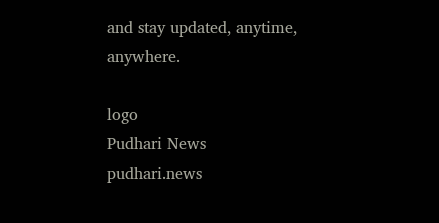and stay updated, anytime, anywhere.

logo
Pudhari News
pudhari.news